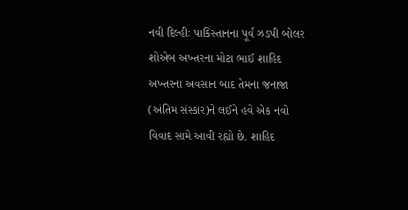નવી દિલ્હીઃ પાકિસ્તાનના પૂર્વ ઝડપી બોલર શોએબ અખ્તરના મોટા ભાઈ શાહિદ અખ્તરના અવસાન બાદ તેમના જનાજા (અંતિમ સંસ્કાર)ને લઈને હવે એક નવો વિવાદ સામે આવી રહ્યો છે. શાહિદ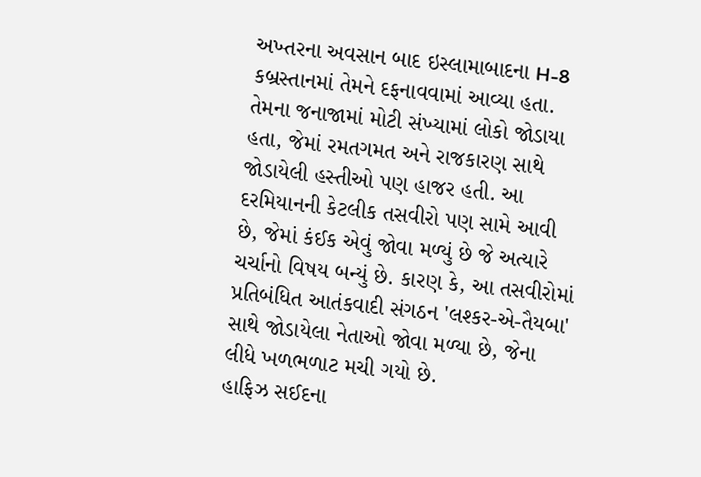અખ્તરના અવસાન બાદ ઇસ્લામાબાદના H-8 કબ્રસ્તાનમાં તેમને દફનાવવામાં આવ્યા હતા. તેમના જનાજામાં મોટી સંખ્યામાં લોકો જોડાયા હતા, જેમાં રમતગમત અને રાજકારણ સાથે જોડાયેલી હસ્તીઓ પણ હાજર હતી. આ દરમિયાનની કેટલીક તસવીરો પણ સામે આવી છે, જેમાં કંઈક એવું જોવા મળ્યું છે જે અત્યારે ચર્ચાનો વિષય બન્યું છે. કારણ કે, આ તસવીરોમાં પ્રતિબંધિત આતંકવાદી સંગઠન 'લશ્કર-એ-તૈયબા' સાથે જોડાયેલા નેતાઓ જોવા મળ્યા છે, જેના લીધે ખળભળાટ મચી ગયો છે.
હાફિઝ સઈદના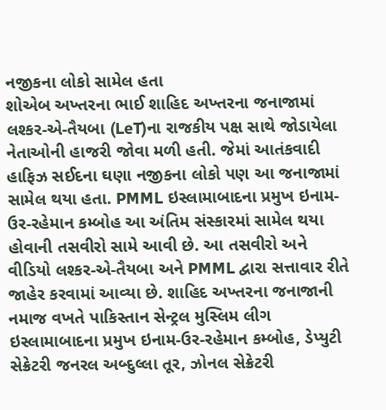નજીકના લોકો સામેલ હતા
શોએબ અખ્તરના ભાઈ શાહિદ અખ્તરના જનાજામાં લશ્કર-એ-તૈયબા (LeT)ના રાજકીય પક્ષ સાથે જોડાયેલા નેતાઓની હાજરી જોવા મળી હતી. જેમાં આતંકવાદી હાફિઝ સઈદના ઘણા નજીકના લોકો પણ આ જનાજામાં સામેલ થયા હતા. PMML ઇસ્લામાબાદના પ્રમુખ ઇનામ-ઉર-રહેમાન કમ્બોહ આ અંતિમ સંસ્કારમાં સામેલ થયા હોવાની તસવીરો સામે આવી છે. આ તસવીરો અને વીડિયો લશ્કર-એ-તૈયબા અને PMML દ્વારા સત્તાવાર રીતે જાહેર કરવામાં આવ્યા છે. શાહિદ અખ્તરના જનાજાની નમાજ વખતે પાકિસ્તાન સેન્ટ્રલ મુસ્લિમ લીગ ઇસ્લામાબાદના પ્રમુખ ઇનામ-ઉર-રહેમાન કમ્બોહ, ડેપ્યુટી સેક્રેટરી જનરલ અબ્દુલ્લા તૂર, ઝોનલ સેક્રેટરી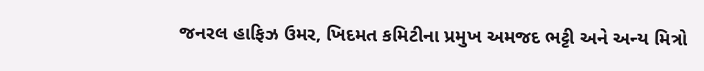જનરલ હાફિઝ ઉમર, ખિદમત કમિટીના પ્રમુખ અમજદ ભટ્ટી અને અન્ય મિત્રો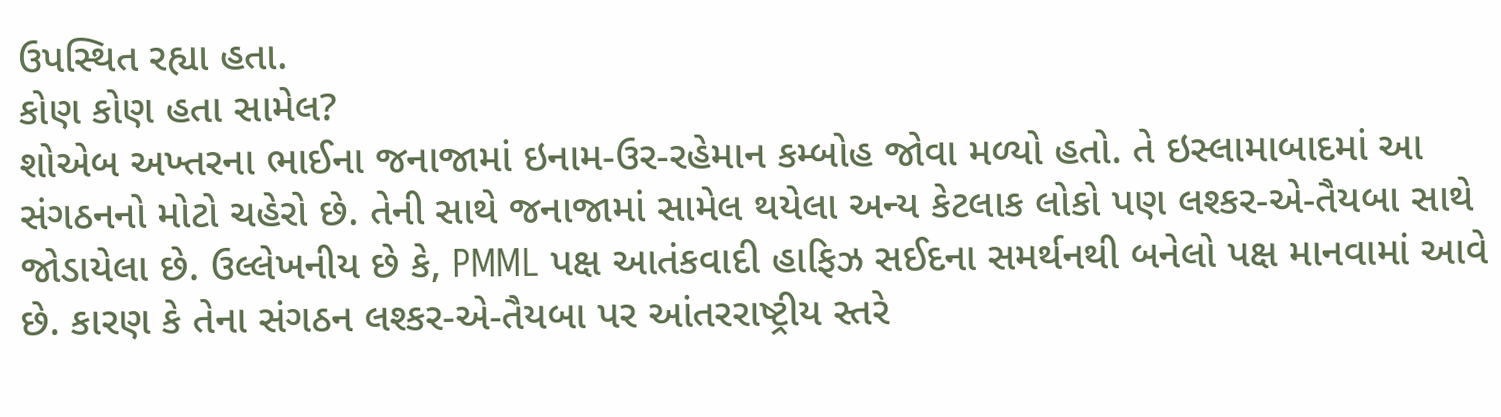ઉપસ્થિત રહ્યા હતા.
કોણ કોણ હતા સામેલ?
શોએબ અખ્તરના ભાઈના જનાજામાં ઇનામ-ઉર-રહેમાન કમ્બોહ જોવા મળ્યો હતો. તે ઇસ્લામાબાદમાં આ સંગઠનનો મોટો ચહેરો છે. તેની સાથે જનાજામાં સામેલ થયેલા અન્ય કેટલાક લોકો પણ લશ્કર-એ-તૈયબા સાથે જોડાયેલા છે. ઉલ્લેખનીય છે કે, PMML પક્ષ આતંકવાદી હાફિઝ સઈદના સમર્થનથી બનેલો પક્ષ માનવામાં આવે છે. કારણ કે તેના સંગઠન લશ્કર-એ-તૈયબા પર આંતરરાષ્ટ્રીય સ્તરે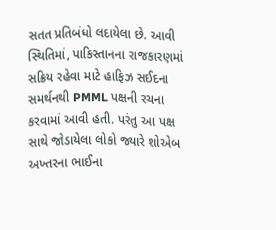સતત પ્રતિબંધો લદાયેલા છે. આવી સ્થિતિમાં, પાકિસ્તાનના રાજકારણમાં સક્રિય રહેવા માટે હાફિઝ સઈદના સમર્થનથી PMML પક્ષની રચના કરવામાં આવી હતી. પરંતુ આ પક્ષ સાથે જોડાયેલા લોકો જ્યારે શોએબ અખ્તરના ભાઈના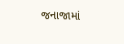જનાજામાં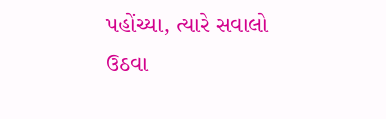પહોંચ્યા, ત્યારે સવાલો ઉઠવા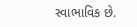સ્વાભાવિક છે.